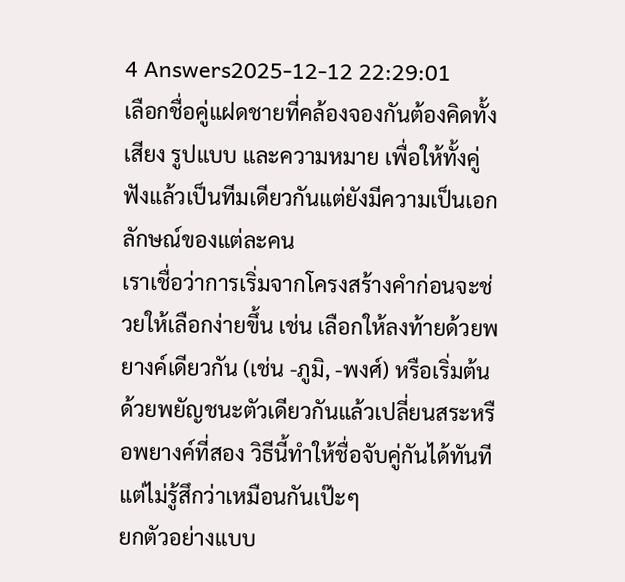4 Answers2025-12-12 22:29:01
เลือกชื่อคู่แฝดชายที่คล้องจองกันต้องคิดทั้งเสียง รูปแบบ และความหมาย เพื่อให้ทั้งคู่ฟังแล้วเป็นทีมเดียวกันแต่ยังมีความเป็นเอกลักษณ์ของแต่ละคน
เราเชื่อว่าการเริ่มจากโครงสร้างคำก่อนจะช่วยให้เลือกง่ายขึ้น เช่น เลือกให้ลงท้ายด้วยพยางค์เดียวกัน (เช่น -ภูมิ, -พงศ์) หรือเริ่มต้นด้วยพยัญชนะตัวเดียวกันแล้วเปลี่ยนสระหรือพยางค์ที่สอง วิธีนี้ทำให้ชื่อจับคู่กันได้ทันทีแต่ไม่รู้สึกว่าเหมือนกันเป๊ะๆ
ยกตัวอย่างแบบ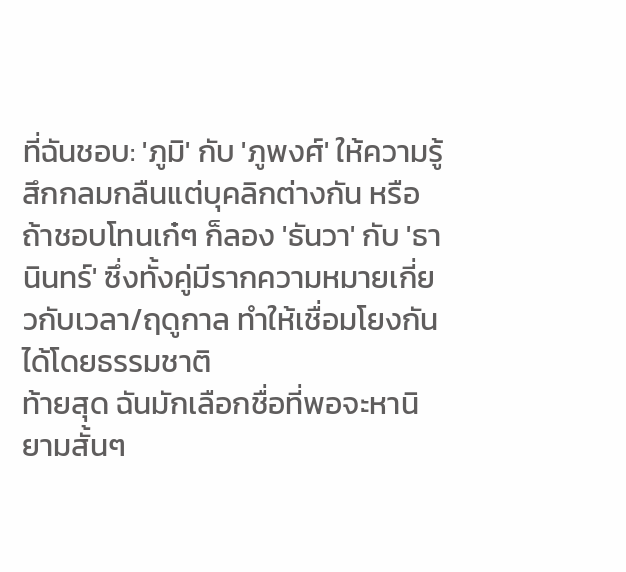ที่ฉันชอบ: 'ภูมิ' กับ 'ภูพงศ์' ให้ความรู้สึกกลมกลืนแต่บุคลิกต่างกัน หรือถ้าชอบโทนเก๋ๆ ก็ลอง 'ธันวา' กับ 'ธานินทร์' ซึ่งทั้งคู่มีรากความหมายเกี่ยวกับเวลา/ฤดูกาล ทำให้เชื่อมโยงกันได้โดยธรรมชาติ
ท้ายสุด ฉันมักเลือกชื่อที่พอจะหานิยามสั้นๆ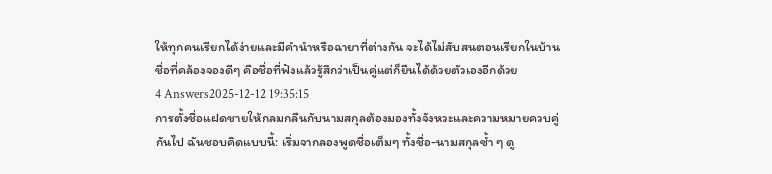ให้ทุกคนเรียกได้ง่ายและมีคำนำหรือฉายาที่ต่างกัน จะได้ไม่สับสนตอนเรียกในบ้าน ชื่อที่คล้องจองดีๆ คือชื่อที่ฟังแล้วรู้สึกว่าเป็นคู่แต่ก็ยืนได้ด้วยตัวเองอีกด้วย
4 Answers2025-12-12 19:35:15
การตั้งชื่อแฝดชายให้กลมกลืนกับนามสกุลต้องมองทั้งจังหวะและความหมายควบคู่กันไป ฉันชอบคิดแบบนี้: เริ่มจากลองพูดชื่อเต็มๆ ทั้งชื่อ-นามสกุลซ้ำ ๆ ดู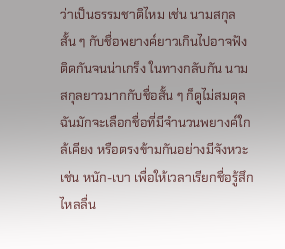ว่าเป็นธรรมชาติไหม เช่น นามสกุลสั้น ๆ กับชื่อพยางค์ยาวเกินไปอาจฟังติดกันจนน่าเกร็ง ในทางกลับกัน นามสกุลยาวมากกับชื่อสั้น ๆ ก็ดูไม่สมดุล ฉันมักจะเลือกชื่อที่มีจำนวนพยางค์ใกล้เคียง หรือตรงข้ามกันอย่างมีจังหวะ เช่น หนัก-เบา เพื่อให้เวลาเรียกชื่อรู้สึกไหลลื่น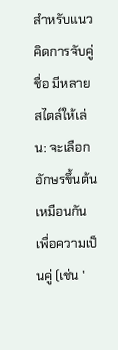สำหรับแนวคิดการจับคู่ชื่อ มีหลายสไตล์ให้เล่น: จะเลือกอักษรขึ้นต้นเหมือนกันเพื่อความเป็นคู่ (เช่น '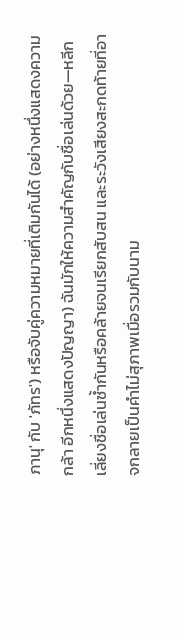ภานุ' กับ 'ภัทร') หรือจับคู่ความหมายที่เติมกันได้ (อย่างหนึ่งแสดงความกล้า อีกหนึ่งแสดงปัญญา) ฉันมักให้ความสำคัญกับชื่อเล่นด้วย—หลีกเลี่ยงชื่อเล่นซ้ำกันหรือคล้ายจนเรียกสับสน และระวังเสียงสะกดท้ายที่อาจกลายเป็นคำไม่สุภาพเมื่อรวมกับนาม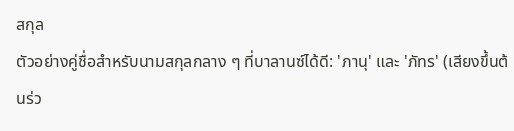สกุล
ตัวอย่างคู่ชื่อสำหรับนามสกุลกลาง ๆ ที่บาลานซ์ได้ดี: 'ภานุ' และ 'ภัทร' (เสียงขึ้นต้นร่ว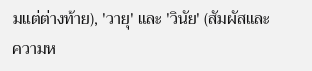มแต่ต่างท้าย), 'วายุ' และ 'วินัย' (สัมผัสและความห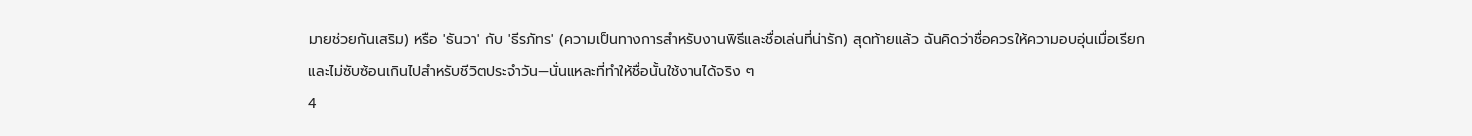มายช่วยกันเสริม) หรือ 'ธันวา' กับ 'ธีรภัทร' (ความเป็นทางการสำหรับงานพิธีและชื่อเล่นที่น่ารัก) สุดท้ายแล้ว ฉันคิดว่าชื่อควรให้ความอบอุ่นเมื่อเรียกและไม่ซับซ้อนเกินไปสำหรับชีวิตประจำวัน—นั่นแหละที่ทำให้ชื่อนั้นใช้งานได้จริง ๆ
4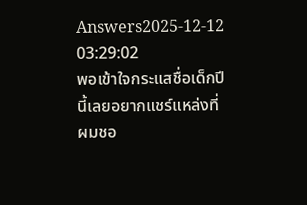Answers2025-12-12 03:29:02
พอเข้าใจกระแสชื่อเด็กปีนี้เลยอยากแชร์แหล่งที่ผมชอ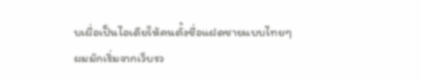บเผื่อเป็นไอเดียให้คนตั้งชื่อแฝดชายแบบไทยๆ
ผมมักเริ่มจากเว็บรว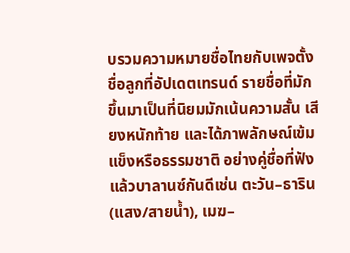บรวมความหมายชื่อไทยกับเพจตั้งชื่อลูกที่อัปเดตเทรนด์ รายชื่อที่มักขึ้นมาเป็นที่นิยมมักเน้นความสั้น เสียงหนักท้าย และได้ภาพลักษณ์เข้มแข็งหรือธรรมชาติ อย่างคู่ชื่อที่ฟังแล้วบาลานซ์กันดีเช่น ตะวัน–ธาริน (แสง/สายน้ำ), เมฆ–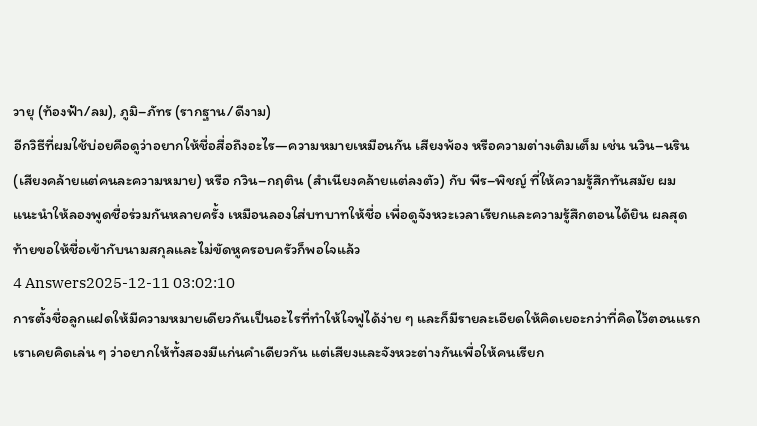วายุ (ท้องฟ้า/ลม), ภูมิ–ภัทร (รากฐาน/ดีงาม)
อีกวิธีที่ผมใช้บ่อยคือดูว่าอยากให้ชื่อสื่อถึงอะไร—ความหมายเหมือนกัน เสียงพ้อง หรือความต่างเติมเต็ม เช่น นวิน–นริน (เสียงคล้ายแต่คนละความหมาย) หรือ กวิน–กฤติน (สำเนียงคล้ายแต่ลงตัว) กับ พีร–พิชญ์ ที่ให้ความรู้สึกทันสมัย ผมแนะนำให้ลองพูดชื่อร่วมกันหลายครั้ง เหมือนลองใส่บทบาทให้ชื่อ เพื่อดูจังหวะเวลาเรียกและความรู้สึกตอนได้ยิน ผลสุดท้ายขอให้ชื่อเข้ากับนามสกุลและไม่ขัดหูครอบครัวก็พอใจแล้ว
4 Answers2025-12-11 03:02:10
การตั้งชื่อลูกแฝดให้มีความหมายเดียวกันเป็นอะไรที่ทำให้ใจฟูได้ง่าย ๆ และก็มีรายละเอียดให้คิดเยอะกว่าที่คิดไว้ตอนแรก
เราเคยคิดเล่น ๆ ว่าอยากให้ทั้งสองมีแก่นคำเดียวกัน แต่เสียงและจังหวะต่างกันเพื่อให้คนเรียก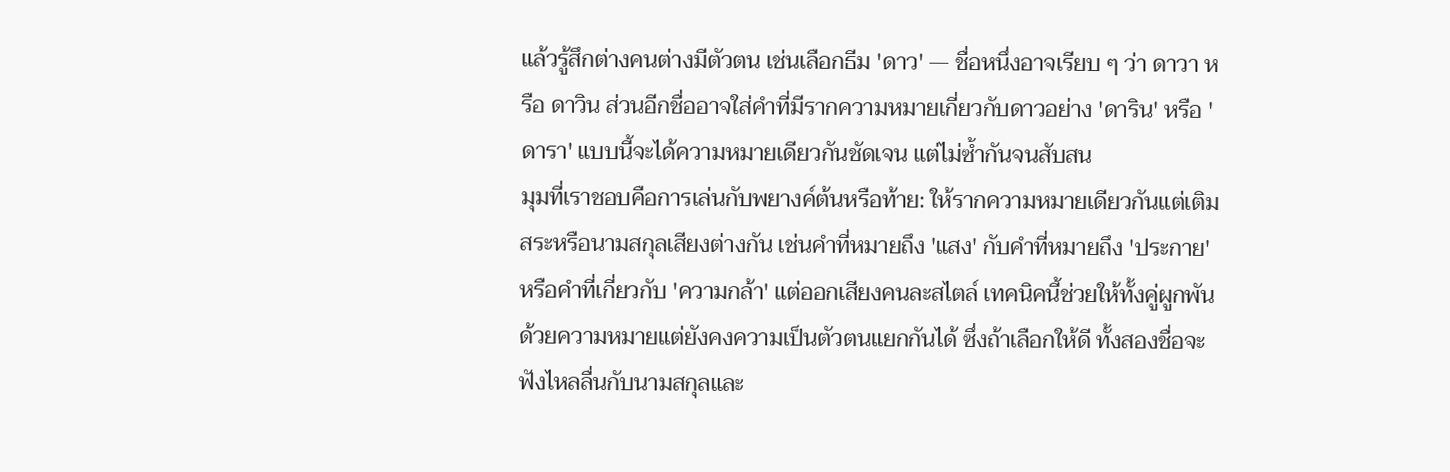แล้วรู้สึกต่างคนต่างมีตัวตน เช่นเลือกธีม 'ดาว' — ชื่อหนึ่งอาจเรียบ ๆ ว่า ดาวา หรือ ดาวิน ส่วนอีกชื่ออาจใส่คำที่มีรากความหมายเกี่ยวกับดาวอย่าง 'ดาริน' หรือ 'ดารา' แบบนี้จะได้ความหมายเดียวกันชัดเจน แต่ไม่ซ้ำกันจนสับสน
มุมที่เราชอบคือการเล่นกับพยางค์ต้นหรือท้าย: ให้รากความหมายเดียวกันแต่เติมสระหรือนามสกุลเสียงต่างกัน เช่นคำที่หมายถึง 'แสง' กับคำที่หมายถึง 'ประกาย' หรือคำที่เกี่ยวกับ 'ความกล้า' แต่ออกเสียงคนละสไตล์ เทคนิคนี้ช่วยให้ทั้งคู่ผูกพันด้วยความหมายแต่ยังคงความเป็นตัวตนแยกกันได้ ซึ่งถ้าเลือกให้ดี ทั้งสองชื่อจะฟังไหลลื่นกับนามสกุลและ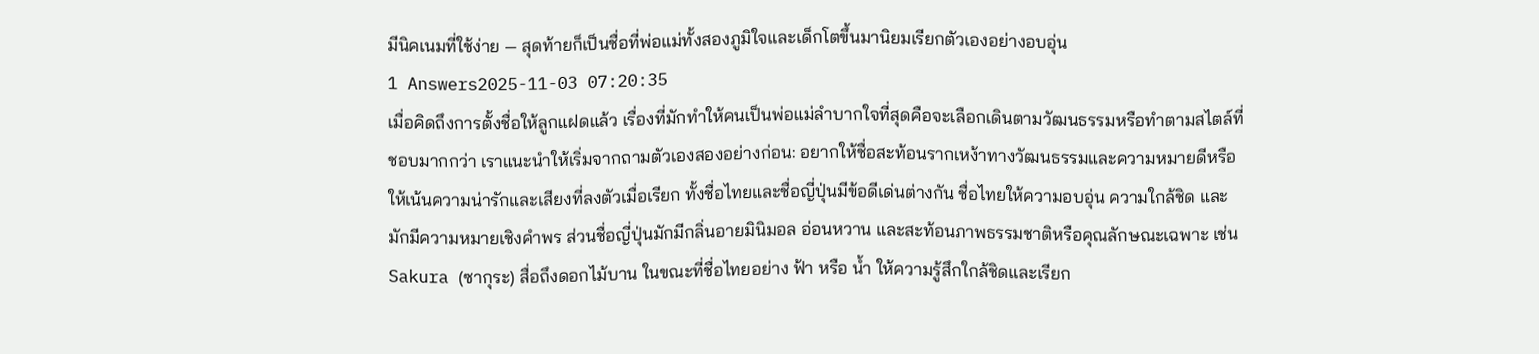มีนิคเนมที่ใช้ง่าย — สุดท้ายก็เป็นชื่อที่พ่อแม่ทั้งสองภูมิใจและเด็กโตขึ้นมานิยมเรียกตัวเองอย่างอบอุ่น
1 Answers2025-11-03 07:20:35
เมื่อคิดถึงการตั้งชื่อให้ลูกแฝดแล้ว เรื่องที่มักทำให้คนเป็นพ่อแม่ลำบากใจที่สุดคือจะเลือกเดินตามวัฒนธรรมหรือทำตามสไตล์ที่ชอบมากกว่า เราแนะนำให้เริ่มจากถามตัวเองสองอย่างก่อน: อยากให้ชื่อสะท้อนรากเหง้าทางวัฒนธรรมและความหมายดีหรือให้เน้นความน่ารักและเสียงที่ลงตัวเมื่อเรียก ทั้งชื่อไทยและชื่อญี่ปุ่นมีข้อดีเด่นต่างกัน ชื่อไทยให้ความอบอุ่น ความใกล้ชิด และมักมีความหมายเชิงคำพร ส่วนชื่อญี่ปุ่นมักมีกลิ่นอายมินิมอล อ่อนหวาน และสะท้อนภาพธรรมชาติหรือคุณลักษณะเฉพาะ เช่น Sakura (ซากุระ) สื่อถึงดอกไม้บาน ในขณะที่ชื่อไทยอย่าง ฟ้า หรือ น้ำ ให้ความรู้สึกใกล้ชิดและเรียก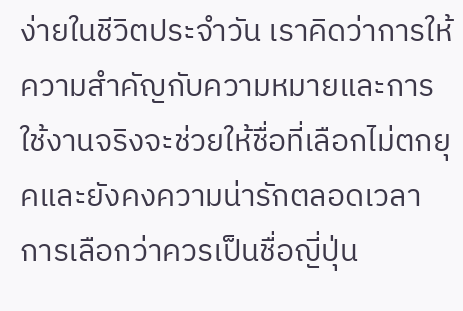ง่ายในชีวิตประจำวัน เราคิดว่าการให้ความสำคัญกับความหมายและการใช้งานจริงจะช่วยให้ชื่อที่เลือกไม่ตกยุคและยังคงความน่ารักตลอดเวลา
การเลือกว่าควรเป็นชื่อญี่ปุ่น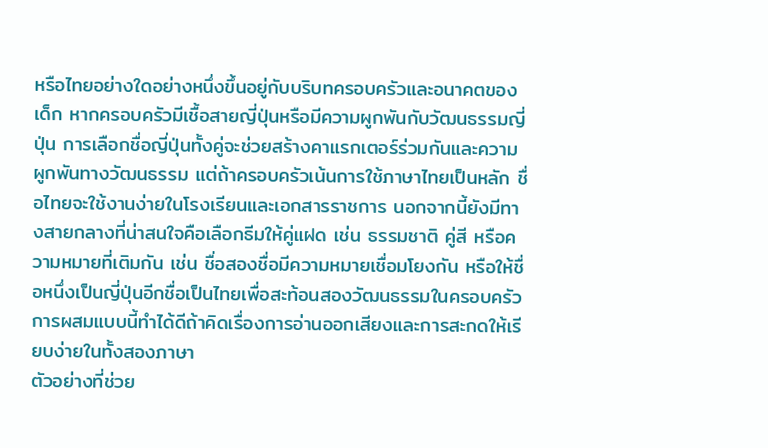หรือไทยอย่างใดอย่างหนึ่งขึ้นอยู่กับบริบทครอบครัวและอนาคตของเด็ก หากครอบครัวมีเชื้อสายญี่ปุ่นหรือมีความผูกพันกับวัฒนธรรมญี่ปุ่น การเลือกชื่อญี่ปุ่นทั้งคู่จะช่วยสร้างคาแรกเตอร์ร่วมกันและความผูกพันทางวัฒนธรรม แต่ถ้าครอบครัวเน้นการใช้ภาษาไทยเป็นหลัก ชื่อไทยจะใช้งานง่ายในโรงเรียนและเอกสารราชการ นอกจากนี้ยังมีทางสายกลางที่น่าสนใจคือเลือกธีมให้คู่แฝด เช่น ธรรมชาติ คู่สี หรือความหมายที่เติมกัน เช่น ชื่อสองชื่อมีความหมายเชื่อมโยงกัน หรือให้ชื่อหนึ่งเป็นญี่ปุ่นอีกชื่อเป็นไทยเพื่อสะท้อนสองวัฒนธรรมในครอบครัว การผสมแบบนี้ทำได้ดีถ้าคิดเรื่องการอ่านออกเสียงและการสะกดให้เรียบง่ายในทั้งสองภาษา
ตัวอย่างที่ช่วย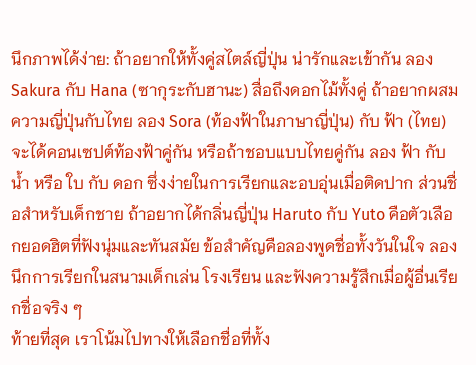นึกภาพได้ง่าย: ถ้าอยากให้ทั้งคู่สไตล์ญี่ปุ่น น่ารักและเข้ากัน ลอง Sakura กับ Hana (ซากุระกับฮานะ) สื่อถึงดอกไม้ทั้งคู่ ถ้าอยากผสมความญี่ปุ่นกับไทย ลอง Sora (ท้องฟ้าในภาษาญี่ปุ่น) กับ ฟ้า (ไทย) จะได้คอนเซปต์ท้องฟ้าคู่กัน หรือถ้าชอบแบบไทยคู่กัน ลอง ฟ้า กับ น้ำ หรือ ใบ กับ ดอก ซึ่งง่ายในการเรียกและอบอุ่นเมื่อติดปาก ส่วนชื่อสำหรับเด็กชาย ถ้าอยากได้กลิ่นญี่ปุ่น Haruto กับ Yuto คือตัวเลือกยอดฮิตที่ฟังนุ่มและทันสมัย ข้อสำคัญคือลองพูดชื่อทั้งวันในใจ ลองนึกการเรียกในสนามเด็กเล่น โรงเรียน และฟังความรู้สึกเมื่อผู้อื่นเรียกชื่อจริง ๆ
ท้ายที่สุด เราโน้มไปทางให้เลือกชื่อที่ทั้ง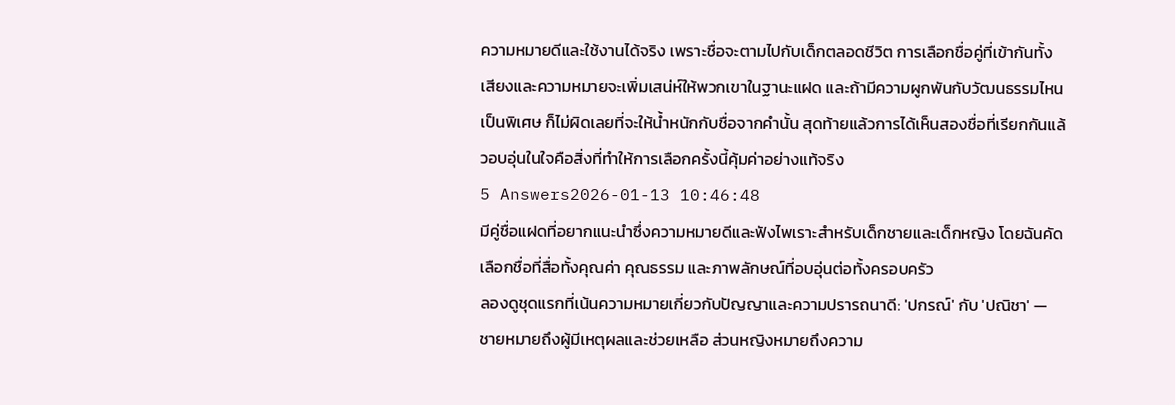ความหมายดีและใช้งานได้จริง เพราะชื่อจะตามไปกับเด็กตลอดชีวิต การเลือกชื่อคู่ที่เข้ากันทั้งเสียงและความหมายจะเพิ่มเสน่ห์ให้พวกเขาในฐานะแฝด และถ้ามีความผูกพันกับวัฒนธรรมไหนเป็นพิเศษ ก็ไม่ผิดเลยที่จะให้น้ำหนักกับชื่อจากคำนั้น สุดท้ายแล้วการได้เห็นสองชื่อที่เรียกกันแล้วอบอุ่นในใจคือสิ่งที่ทำให้การเลือกครั้งนี้คุ้มค่าอย่างแท้จริง
5 Answers2026-01-13 10:46:48
มีคู่ชื่อแฝดที่อยากแนะนำซึ่งความหมายดีและฟังไพเราะสำหรับเด็กชายและเด็กหญิง โดยฉันคัดเลือกชื่อที่สื่อทั้งคุณค่า คุณธรรม และภาพลักษณ์ที่อบอุ่นต่อทั้งครอบครัว
ลองดูชุดแรกที่เน้นความหมายเกี่ยวกับปัญญาและความปรารถนาดี: 'ปกรณ์' กับ 'ปณิชา' — ชายหมายถึงผู้มีเหตุผลและช่วยเหลือ ส่วนหญิงหมายถึงความ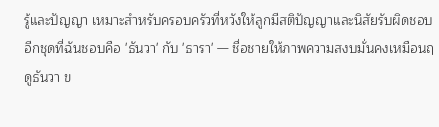รู้และปัญญา เหมาะสำหรับครอบครัวที่หวังให้ลูกมีสติปัญญาและนิสัยรับผิดชอบ
อีกชุดที่ฉันชอบคือ 'ธันวา' กับ 'ธารา' — ชื่อชายให้ภาพความสงบมั่นคงเหมือนฤดูธันวา ข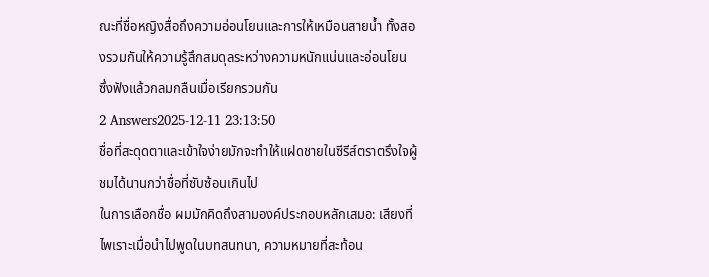ณะที่ชื่อหญิงสื่อถึงความอ่อนโยนและการให้เหมือนสายน้ำ ทั้งสองรวมกันให้ความรู้สึกสมดุลระหว่างความหนักแน่นและอ่อนโยน ซึ่งฟังแล้วกลมกลืนเมื่อเรียกรวมกัน
2 Answers2025-12-11 23:13:50
ชื่อที่สะดุดตาและเข้าใจง่ายมักจะทำให้แฝดชายในซีรีส์ตราตรึงใจผู้ชมได้นานกว่าชื่อที่ซับซ้อนเกินไป
ในการเลือกชื่อ ผมมักคิดถึงสามองค์ประกอบหลักเสมอ: เสียงที่ไพเราะเมื่อนำไปพูดในบทสนทนา, ความหมายที่สะท้อน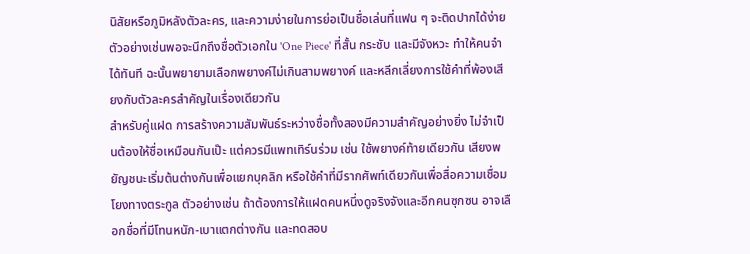นิสัยหรือภูมิหลังตัวละคร, และความง่ายในการย่อเป็นชื่อเล่นที่แฟน ๆ จะติดปากได้ง่าย ตัวอย่างเช่นพอจะนึกถึงชื่อตัวเอกใน 'One Piece' ที่สั้น กระชับ และมีจังหวะ ทำให้คนจำได้ทันที ฉะนั้นพยายามเลือกพยางค์ไม่เกินสามพยางค์ และหลีกเลี่ยงการใช้คำที่พ้องเสียงกับตัวละครสำคัญในเรื่องเดียวกัน
สำหรับคู่แฝด การสร้างความสัมพันธ์ระหว่างชื่อทั้งสองมีความสำคัญอย่างยิ่ง ไม่จำเป็นต้องให้ชื่อเหมือนกันเป๊ะ แต่ควรมีแพทเทิร์นร่วม เช่น ใช้พยางค์ท้ายเดียวกัน เสียงพยัญชนะเริ่มต้นต่างกันเพื่อแยกบุคลิก หรือใช้คำที่มีรากศัพท์เดียวกันเพื่อสื่อความเชื่อมโยงทางตระกูล ตัวอย่างเช่น ถ้าต้องการให้แฝดคนหนึ่งดูจริงจังและอีกคนซุกซน อาจเลือกชื่อที่มีโทนหนัก-เบาแตกต่างกัน และทดสอบ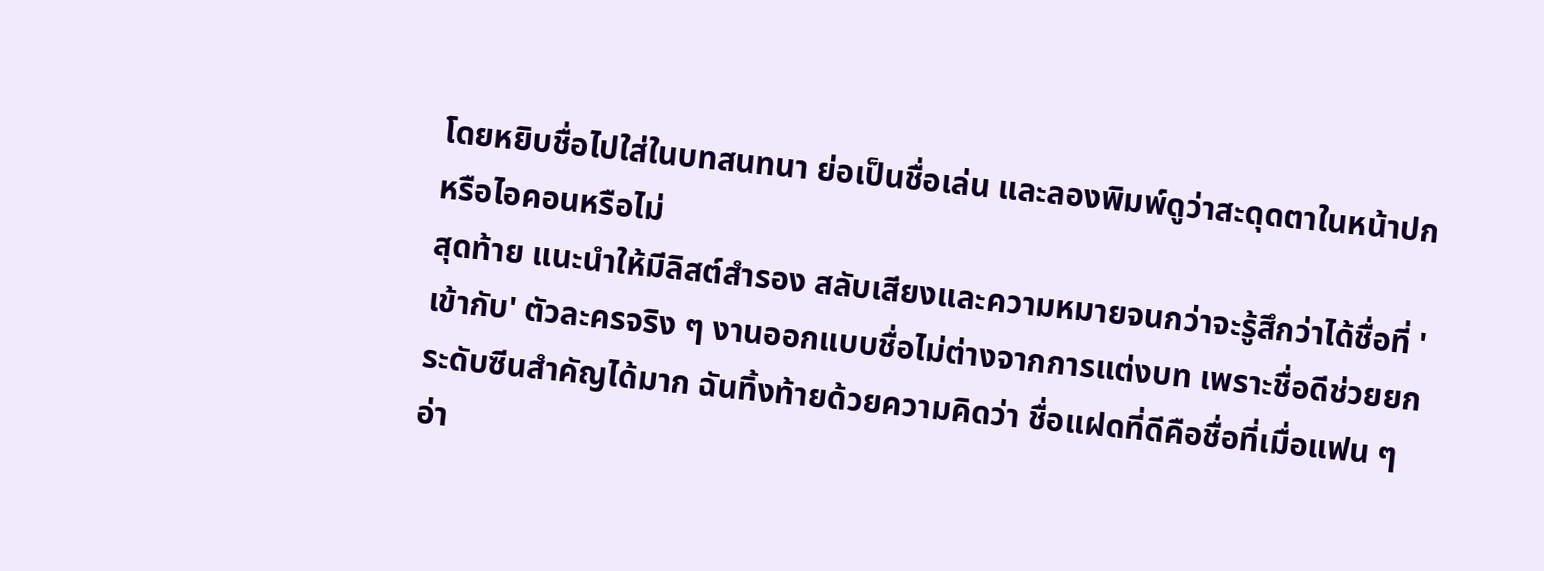โดยหยิบชื่อไปใส่ในบทสนทนา ย่อเป็นชื่อเล่น และลองพิมพ์ดูว่าสะดุดตาในหน้าปกหรือไอคอนหรือไม่
สุดท้าย แนะนำให้มีลิสต์สำรอง สลับเสียงและความหมายจนกว่าจะรู้สึกว่าได้ชื่อที่ 'เข้ากับ' ตัวละครจริง ๆ งานออกแบบชื่อไม่ต่างจากการแต่งบท เพราะชื่อดีช่วยยกระดับซีนสำคัญได้มาก ฉันทิ้งท้ายด้วยความคิดว่า ชื่อแฝดที่ดีคือชื่อที่เมื่อแฟน ๆ อ่า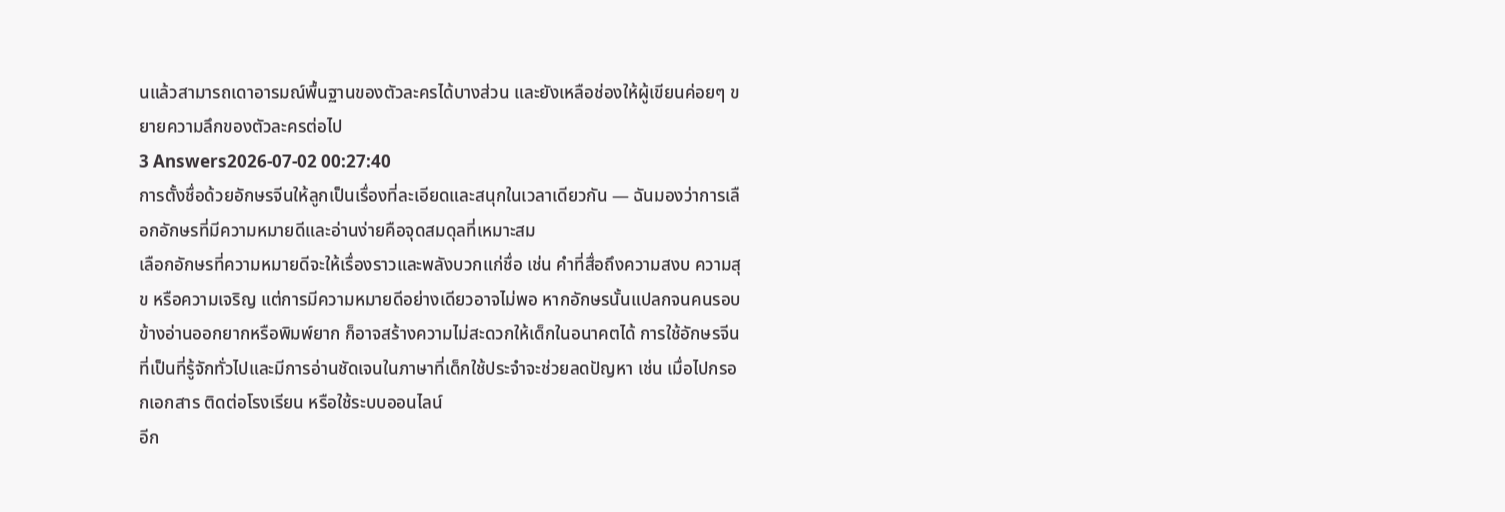นแล้วสามารถเดาอารมณ์พื้นฐานของตัวละครได้บางส่วน และยังเหลือช่องให้ผู้เขียนค่อยๆ ขยายความลึกของตัวละครต่อไป
3 Answers2026-07-02 00:27:40
การตั้งชื่อด้วยอักษรจีนให้ลูกเป็นเรื่องที่ละเอียดและสนุกในเวลาเดียวกัน — ฉันมองว่าการเลือกอักษรที่มีความหมายดีและอ่านง่ายคือจุดสมดุลที่เหมาะสม
เลือกอักษรที่ความหมายดีจะให้เรื่องราวและพลังบวกแก่ชื่อ เช่น คำที่สื่อถึงความสงบ ความสุข หรือความเจริญ แต่การมีความหมายดีอย่างเดียวอาจไม่พอ หากอักษรนั้นแปลกจนคนรอบข้างอ่านออกยากหรือพิมพ์ยาก ก็อาจสร้างความไม่สะดวกให้เด็กในอนาคตได้ การใช้อักษรจีนที่เป็นที่รู้จักทั่วไปและมีการอ่านชัดเจนในภาษาที่เด็กใช้ประจำจะช่วยลดปัญหา เช่น เมื่อไปกรอกเอกสาร ติดต่อโรงเรียน หรือใช้ระบบออนไลน์
อีก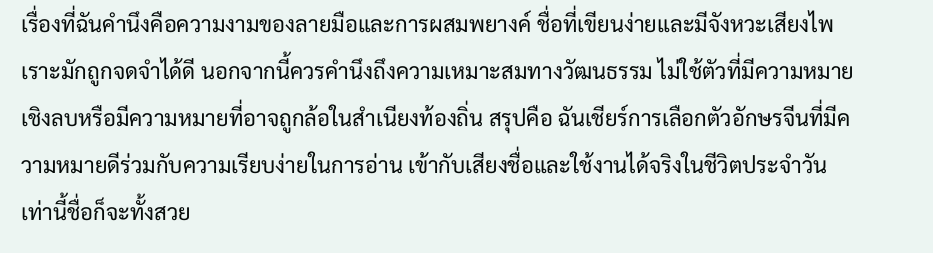เรื่องที่ฉันคำนึงคือความงามของลายมือและการผสมพยางค์ ชื่อที่เขียนง่ายและมีจังหวะเสียงไพเราะมักถูกจดจำได้ดี นอกจากนี้ควรคำนึงถึงความเหมาะสมทางวัฒนธรรม ไม่ใช้ตัวที่มีความหมายเชิงลบหรือมีความหมายที่อาจถูกล้อในสำเนียงท้องถิ่น สรุปคือ ฉันเชียร์การเลือกตัวอักษรจีนที่มีความหมายดีร่วมกับความเรียบง่ายในการอ่าน เข้ากับเสียงชื่อและใช้งานได้จริงในชีวิตประจำวัน เท่านี้ชื่อก็จะทั้งสวย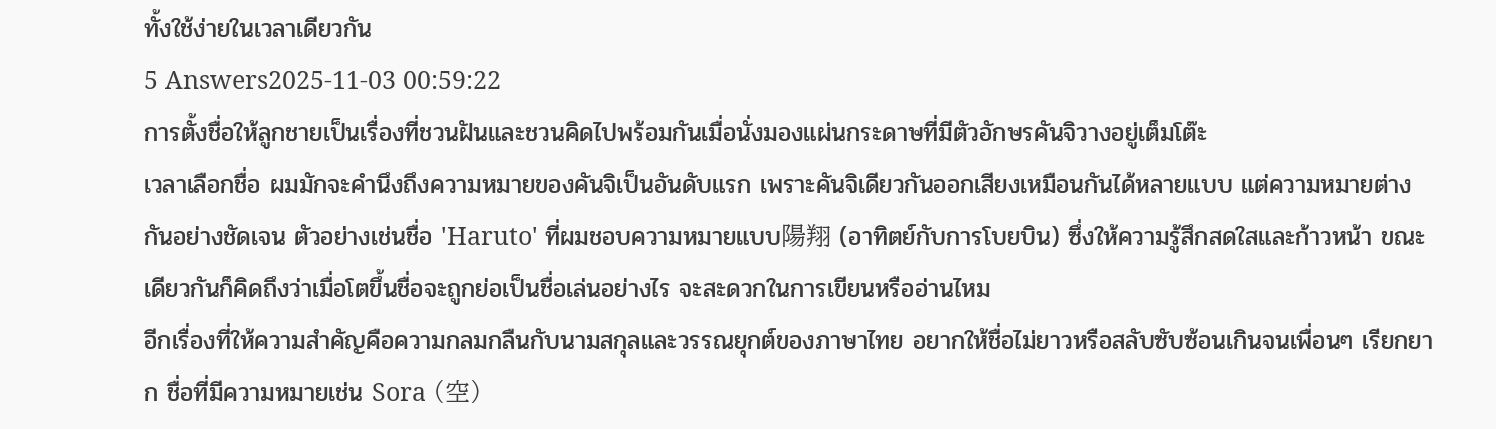ทั้งใช้ง่ายในเวลาเดียวกัน
5 Answers2025-11-03 00:59:22
การตั้งชื่อให้ลูกชายเป็นเรื่องที่ชวนฝันและชวนคิดไปพร้อมกันเมื่อนั่งมองแผ่นกระดาษที่มีตัวอักษรคันจิวางอยู่เต็มโต๊ะ
เวลาเลือกชื่อ ผมมักจะคำนึงถึงความหมายของคันจิเป็นอันดับแรก เพราะคันจิเดียวกันออกเสียงเหมือนกันได้หลายแบบ แต่ความหมายต่างกันอย่างชัดเจน ตัวอย่างเช่นชื่อ 'Haruto' ที่ผมชอบความหมายแบบ陽翔 (อาทิตย์กับการโบยบิน) ซึ่งให้ความรู้สึกสดใสและก้าวหน้า ขณะเดียวกันก็คิดถึงว่าเมื่อโตขึ้นชื่อจะถูกย่อเป็นชื่อเล่นอย่างไร จะสะดวกในการเขียนหรืออ่านไหม
อีกเรื่องที่ให้ความสำคัญคือความกลมกลืนกับนามสกุลและวรรณยุกต์ของภาษาไทย อยากให้ชื่อไม่ยาวหรือสลับซับซ้อนเกินจนเพื่อนๆ เรียกยาก ชื่อที่มีความหมายเช่น Sora (空)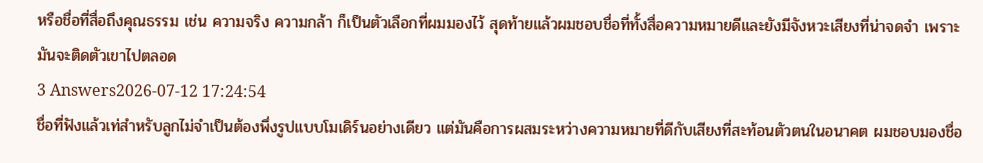หรือชื่อที่สื่อถึงคุณธรรม เช่น ความจริง ความกล้า ก็เป็นตัวเลือกที่ผมมองไว้ สุดท้ายแล้วผมชอบชื่อที่ทั้งสื่อความหมายดีและยังมีจังหวะเสียงที่น่าจดจำ เพราะมันจะติดตัวเขาไปตลอด
3 Answers2026-07-12 17:24:54
ชื่อที่ฟังแล้วเท่สำหรับลูกไม่จำเป็นต้องพึ่งรูปแบบโมเดิร์นอย่างเดียว แต่มันคือการผสมระหว่างความหมายที่ดีกับเสียงที่สะท้อนตัวตนในอนาคต ผมชอบมองชื่อ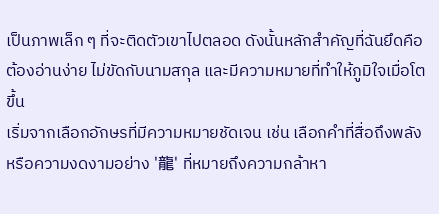เป็นภาพเล็ก ๆ ที่จะติดตัวเขาไปตลอด ดังนั้นหลักสำคัญที่ฉันยึดคือต้องอ่านง่าย ไม่ขัดกับนามสกุล และมีความหมายที่ทำให้ภูมิใจเมื่อโตขึ้น
เริ่มจากเลือกอักษรที่มีความหมายชัดเจน เช่น เลือกคำที่สื่อถึงพลังหรือความงดงามอย่าง '龍' ที่หมายถึงความกล้าหา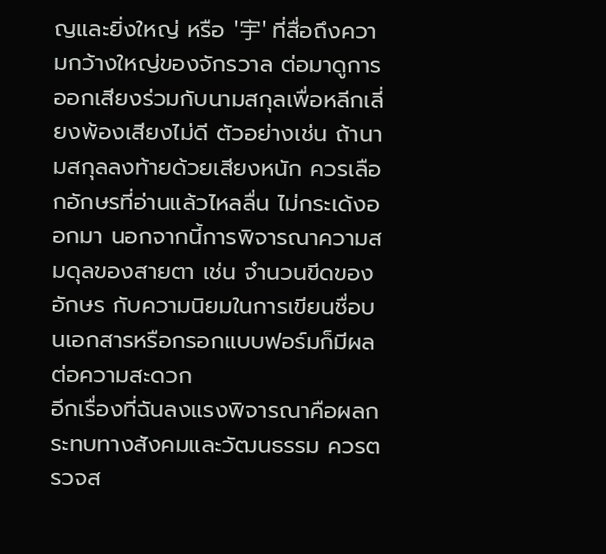ญและยิ่งใหญ่ หรือ '宇' ที่สื่อถึงความกว้างใหญ่ของจักรวาล ต่อมาดูการออกเสียงร่วมกับนามสกุลเพื่อหลีกเลี่ยงพ้องเสียงไม่ดี ตัวอย่างเช่น ถ้านามสกุลลงท้ายด้วยเสียงหนัก ควรเลือกอักษรที่อ่านแล้วไหลลื่น ไม่กระเด้งออกมา นอกจากนี้การพิจารณาความสมดุลของสายตา เช่น จำนวนขีดของอักษร กับความนิยมในการเขียนชื่อบนเอกสารหรือกรอกแบบฟอร์มก็มีผลต่อความสะดวก
อีกเรื่องที่ฉันลงแรงพิจารณาคือผลกระทบทางสังคมและวัฒนธรรม ควรตรวจส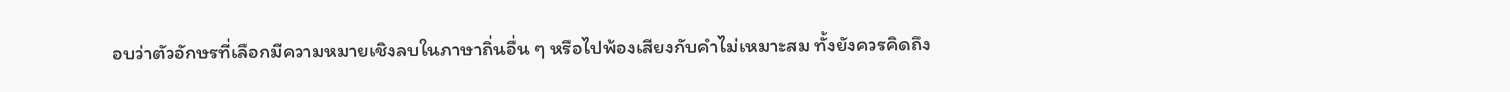อบว่าตัวอักษรที่เลือกมีความหมายเชิงลบในภาษาถิ่นอื่น ๆ หรือไปพ้องเสียงกับคำไม่เหมาะสม ทั้งยังควรคิดถึง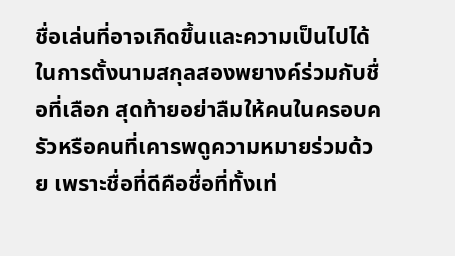ชื่อเล่นที่อาจเกิดขึ้นและความเป็นไปได้ในการตั้งนามสกุลสองพยางค์ร่วมกับชื่อที่เลือก สุดท้ายอย่าลืมให้คนในครอบครัวหรือคนที่เคารพดูความหมายร่วมด้วย เพราะชื่อที่ดีคือชื่อที่ทั้งเท่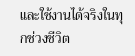และใช้งานได้จริงในทุกช่วงชีวิต